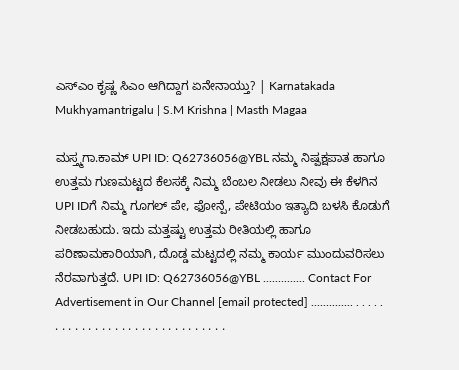ಎಸ್ಎಂ ಕೃಷ್ಣ ಸಿಎಂ ಆಗಿದ್ದಾಗ ಏನೇನಾಯ್ತು? | Karnatakada Mukhyamantrigalu | S.M Krishna | Masth Magaa

ಮಸ್ತ್ಮಗಾ.ಕಾಮ್ UPI ID: Q62736056@YBL ನಮ್ಮ ನಿಷ್ಪಕ್ಷಪಾತ ಹಾಗೂ ಉತ್ತಮ ಗುಣಮಟ್ಟದ ಕೆಲಸಕ್ಕೆ ನಿಮ್ಮ ಬೆಂಬಲ ನೀಡಲು ನೀವು ಈ ಕೆಳಗಿನ UPI IDಗೆ ನಿಮ್ಮ ಗೂಗಲ್ ಪೇ, ಫೋನ್ಪೆ, ಪೇಟಿಯಂ ಇತ್ಯಾದಿ ಬಳಸಿ ಕೊಡುಗೆ ನೀಡಬಹುದು. ಇದು ಮತ್ತಷ್ಟು ಉತ್ತಮ ರೀತಿಯಲ್ಲಿ ಹಾಗೂ ಪರಿಣಾಮಕಾರಿಯಾಗಿ, ದೊಡ್ಡ ಮಟ್ಟದಲ್ಲಿ ನಮ್ಮ ಕಾರ್ಯ ಮುಂದುವರಿಸಲು ನೆರವಾಗುತ್ತದೆ. UPI ID: Q62736056@YBL .............. Contact For Advertisement in Our Channel [email protected] .............. . . . . . . . . . . . . . . . . . . . . . . . . . . . . . . .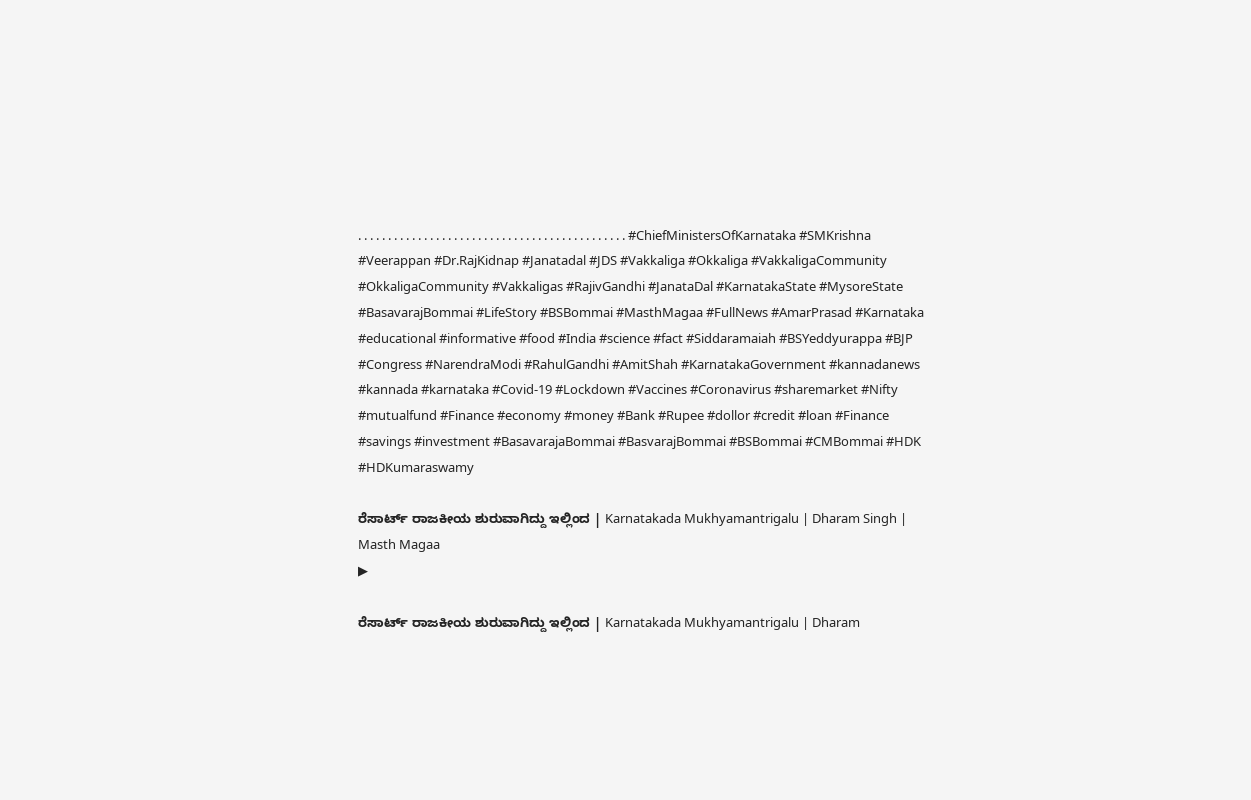. . . . . . . . . . . . . . . . . . . . . . . . . . . . . . . . . . . . . . . . . . . . . #ChiefMinistersOfKarnataka #SMKrishna #Veerappan #Dr.RajKidnap #Janatadal #JDS #Vakkaliga #Okkaliga #VakkaligaCommunity #OkkaligaCommunity #Vakkaligas #RajivGandhi #JanataDal #KarnatakaState #MysoreState #BasavarajBommai #LifeStory #BSBommai #MasthMagaa #FullNews #AmarPrasad #Karnataka #educational #informative #food #India #science #fact #Siddaramaiah #BSYeddyurappa #BJP #Congress #NarendraModi #RahulGandhi #AmitShah #KarnatakaGovernment #kannadanews #kannada #karnataka #Covid-19 #Lockdown #Vaccines #Coronavirus #sharemarket #Nifty #mutualfund #Finance #economy #money #Bank #Rupee #dollor #credit #loan #Finance #savings #investment #BasavarajaBommai #BasvarajBommai #BSBommai #CMBommai #HDK #HDKumaraswamy

ರೆಸಾರ್ಟ್ ರಾಜಕೀಯ ಶುರುವಾಗಿದ್ದು ಇಲ್ಲಿಂದ | Karnatakada Mukhyamantrigalu | Dharam Singh | Masth Magaa
▶

ರೆಸಾರ್ಟ್ ರಾಜಕೀಯ ಶುರುವಾಗಿದ್ದು ಇಲ್ಲಿಂದ | Karnatakada Mukhyamantrigalu | Dharam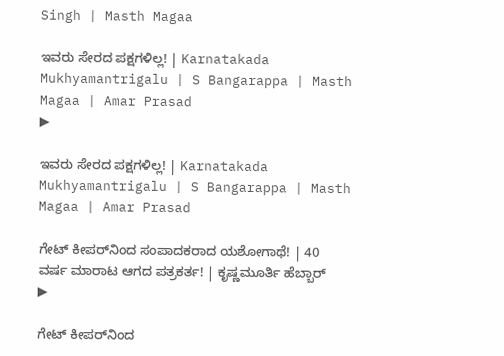Singh | Masth Magaa

ಇವರು ಸೇರದ ಪಕ್ಷಗಳಿಲ್ಲ! | Karnatakada Mukhyamantrigalu | S Bangarappa | Masth Magaa | Amar Prasad
▶

ಇವರು ಸೇರದ ಪಕ್ಷಗಳಿಲ್ಲ! | Karnatakada Mukhyamantrigalu | S Bangarappa | Masth Magaa | Amar Prasad

ಗೇಟ್ ಕೀಪರ್‌ನಿಂದ ಸಂಪಾದಕರಾದ ಯಶೋಗಾಥೆ! | 40 ವರ್ಷ ಮಾರಾಟ ಆಗದ ಪತ್ರಕರ್ತ! | ಕೃಷ್ಣಮೂರ್ತಿ ಹೆಬ್ಬಾರ್
▶

ಗೇಟ್ ಕೀಪರ್‌ನಿಂದ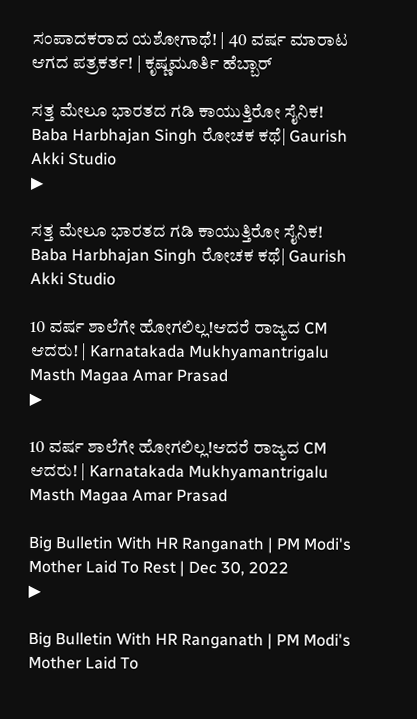ಸಂಪಾದಕರಾದ ಯಶೋಗಾಥೆ! | 40 ವರ್ಷ ಮಾರಾಟ ಆಗದ ಪತ್ರಕರ್ತ! | ಕೃಷ್ಣಮೂರ್ತಿ ಹೆಬ್ಬಾರ್

ಸತ್ತ ಮೇಲೂ ಭಾರತದ ಗಡಿ ಕಾಯುತ್ತಿರೋ ಸೈನಿಕ! Baba Harbhajan Singh ರೋಚಕ ಕಥೆ| Gaurish Akki Studio
▶

ಸತ್ತ ಮೇಲೂ ಭಾರತದ ಗಡಿ ಕಾಯುತ್ತಿರೋ ಸೈನಿಕ! Baba Harbhajan Singh ರೋಚಕ ಕಥೆ| Gaurish Akki Studio

10 ವರ್ಷ ಶಾಲೆಗೇ ಹೋಗಲಿಲ್ಲ!ಆದರೆ ರಾಜ್ಯದ CM ಆದರು! | Karnatakada Mukhyamantrigalu Masth Magaa Amar Prasad
▶

10 ವರ್ಷ ಶಾಲೆಗೇ ಹೋಗಲಿಲ್ಲ!ಆದರೆ ರಾಜ್ಯದ CM ಆದರು! | Karnatakada Mukhyamantrigalu Masth Magaa Amar Prasad

Big Bulletin With HR Ranganath | PM Modi's Mother Laid To Rest | Dec 30, 2022
▶

Big Bulletin With HR Ranganath | PM Modi's Mother Laid To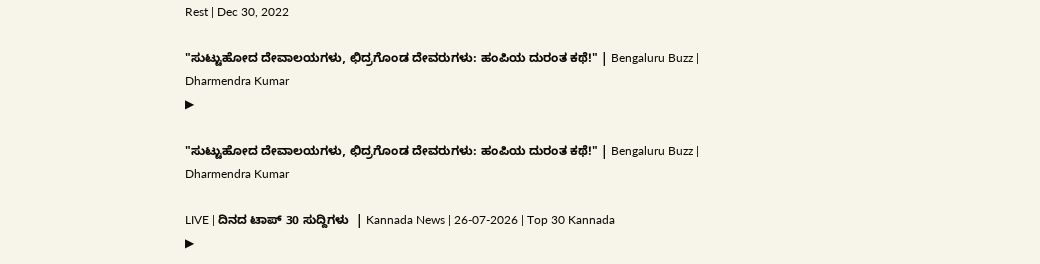Rest | Dec 30, 2022

"ಸುಟ್ಟುಹೋದ ದೇವಾಲಯಗಳು, ಛಿದ್ರಗೊಂಡ ದೇವರುಗಳು: ಹಂಪಿಯ ದುರಂತ ಕಥೆ!" | Bengaluru Buzz | Dharmendra Kumar
▶

"ಸುಟ್ಟುಹೋದ ದೇವಾಲಯಗಳು, ಛಿದ್ರಗೊಂಡ ದೇವರುಗಳು: ಹಂಪಿಯ ದುರಂತ ಕಥೆ!" | Bengaluru Buzz | Dharmendra Kumar

LIVE | ದಿನದ ಟಾಪ್ 30 ಸುದ್ದಿಗಳು  | Kannada News | 26-07-2026 | Top 30 Kannada
▶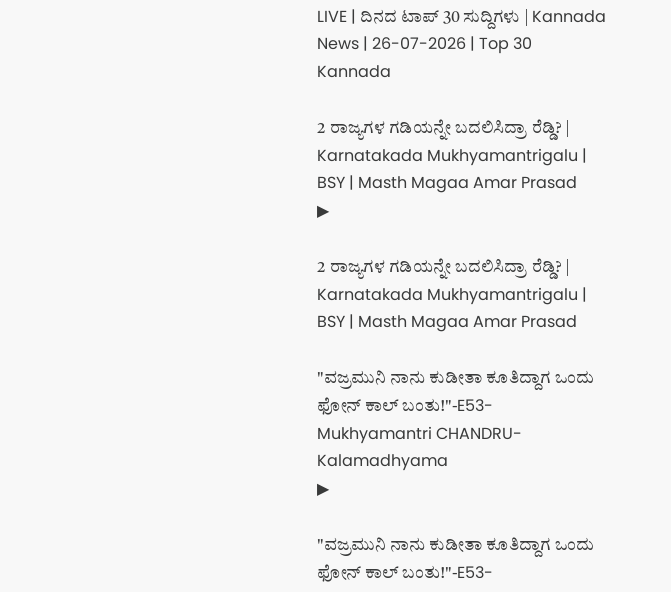LIVE | ದಿನದ ಟಾಪ್ 30 ಸುದ್ದಿಗಳು | Kannada News | 26-07-2026 | Top 30 Kannada

2 ರಾಜ್ಯಗಳ ಗಡಿಯನ್ನೇ ಬದಲಿಸಿದ್ರಾ ರೆಡ್ಡಿ? | Karnatakada Mukhyamantrigalu | BSY | Masth Magaa Amar Prasad
▶

2 ರಾಜ್ಯಗಳ ಗಡಿಯನ್ನೇ ಬದಲಿಸಿದ್ರಾ ರೆಡ್ಡಿ? | Karnatakada Mukhyamantrigalu | BSY | Masth Magaa Amar Prasad

"ವಜ್ರಮುನಿ ನಾನು ಕುಡೀತಾ ಕೂತಿದ್ದಾಗ ಒಂದು ಫೋನ್ ಕಾಲ್ ಬಂತು!"-E53-Mukhyamantri CHANDRU-Kalamadhyama
▶

"ವಜ್ರಮುನಿ ನಾನು ಕುಡೀತಾ ಕೂತಿದ್ದಾಗ ಒಂದು ಫೋನ್ ಕಾಲ್ ಬಂತು!"-E53-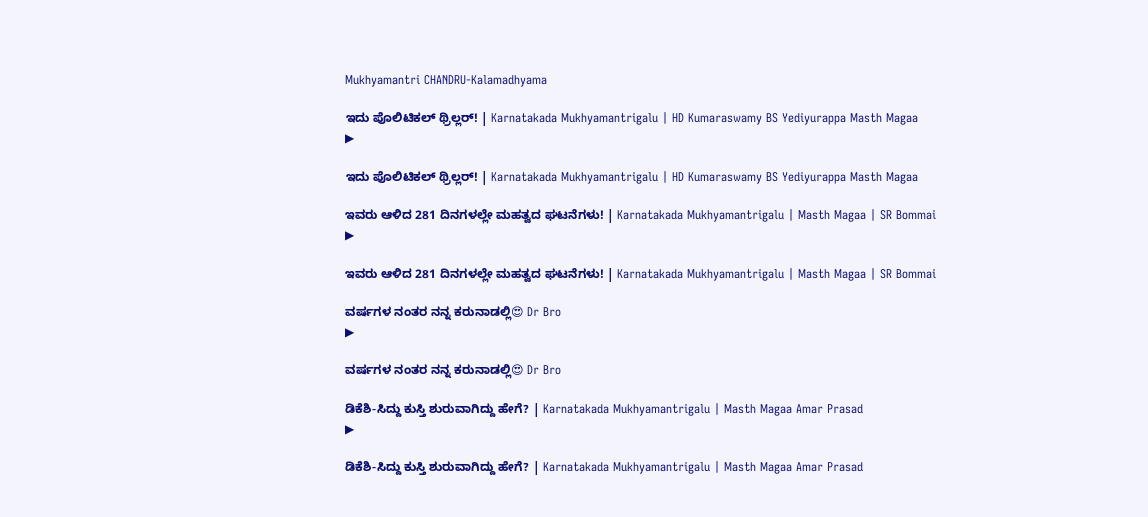Mukhyamantri CHANDRU-Kalamadhyama

ಇದು ಪೊಲಿಟಿಕಲ್ ಥ್ರಿಲ್ಲರ್! | Karnatakada Mukhyamantrigalu | HD Kumaraswamy BS Yediyurappa Masth Magaa
▶

ಇದು ಪೊಲಿಟಿಕಲ್ ಥ್ರಿಲ್ಲರ್! | Karnatakada Mukhyamantrigalu | HD Kumaraswamy BS Yediyurappa Masth Magaa

ಇವರು ಆಳಿದ 281 ದಿನಗಳಲ್ಲೇ ಮಹತ್ವದ ಘಟನೆಗಳು! | Karnatakada Mukhyamantrigalu | Masth Magaa | SR Bommai
▶

ಇವರು ಆಳಿದ 281 ದಿನಗಳಲ್ಲೇ ಮಹತ್ವದ ಘಟನೆಗಳು! | Karnatakada Mukhyamantrigalu | Masth Magaa | SR Bommai

ವರ್ಷಗಳ ನಂತರ ನನ್ನ ಕರುನಾಡಲ್ಲಿ😍 Dr Bro
▶

ವರ್ಷಗಳ ನಂತರ ನನ್ನ ಕರುನಾಡಲ್ಲಿ😍 Dr Bro

ಡಿಕೆಶಿ-ಸಿದ್ದು ಕುಸ್ತಿ ಶುರುವಾಗಿದ್ದು ಹೇಗೆ? | Karnatakada Mukhyamantrigalu | Masth Magaa Amar Prasad
▶

ಡಿಕೆಶಿ-ಸಿದ್ದು ಕುಸ್ತಿ ಶುರುವಾಗಿದ್ದು ಹೇಗೆ? | Karnatakada Mukhyamantrigalu | Masth Magaa Amar Prasad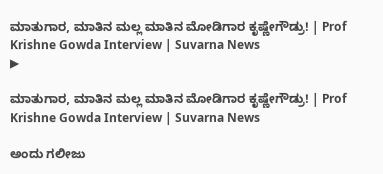ಮಾತುಗಾರ, ಮಾತಿನ ಮಲ್ಲ ಮಾತಿನ ಮೋಡಿಗಾರ ಕೃಷ್ಣೇಗೌಡ್ರು! | Prof Krishne Gowda Interview | Suvarna News
▶

ಮಾತುಗಾರ, ಮಾತಿನ ಮಲ್ಲ ಮಾತಿನ ಮೋಡಿಗಾರ ಕೃಷ್ಣೇಗೌಡ್ರು! | Prof Krishne Gowda Interview | Suvarna News

ಅಂದು ಗಲೀಜು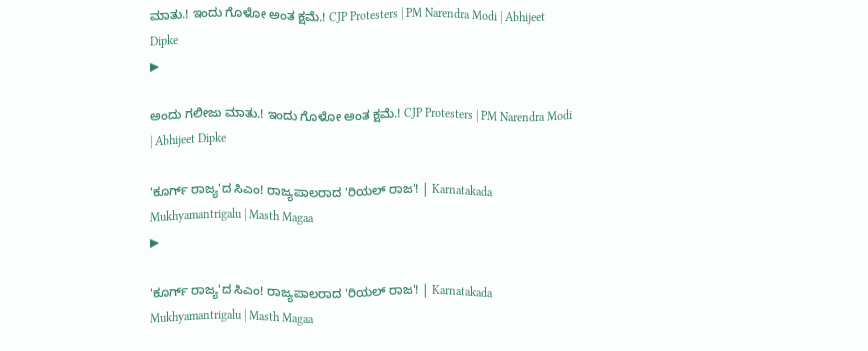ಮಾತು.! ಇಂದು ಗೊಳೋ ಅಂತ ಕ್ಷಮೆ.! CJP Protesters | PM Narendra Modi | Abhijeet Dipke
▶

ಅಂದು ಗಲೀಜು ಮಾತು.! ಇಂದು ಗೊಳೋ ಅಂತ ಕ್ಷಮೆ.! CJP Protesters | PM Narendra Modi | Abhijeet Dipke

'ಕೂರ್ಗ್ ರಾಜ್ಯ'ದ ಸಿಎಂ! ರಾಜ್ಯಪಾಲರಾದ 'ರಿಯಲ್ ರಾಜ'! | Karnatakada Mukhyamantrigalu | Masth Magaa
▶

'ಕೂರ್ಗ್ ರಾಜ್ಯ'ದ ಸಿಎಂ! ರಾಜ್ಯಪಾಲರಾದ 'ರಿಯಲ್ ರಾಜ'! | Karnatakada Mukhyamantrigalu | Masth Magaa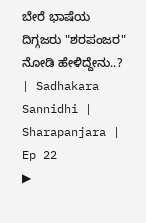ಬೇರೆ ಭಾಷೆಯ ದಿಗ್ಗಜರು "ಶರಪಂಜರ" ನೋಡಿ ಹೇಳಿದ್ದೇನು..? | Sadhakara Sannidhi | Sharapanjara | Ep 22
▶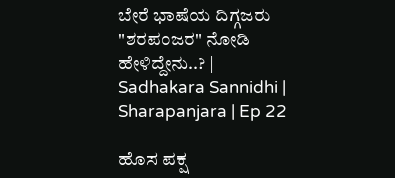ಬೇರೆ ಭಾಷೆಯ ದಿಗ್ಗಜರು "ಶರಪಂಜರ" ನೋಡಿ ಹೇಳಿದ್ದೇನು..? | Sadhakara Sannidhi | Sharapanjara | Ep 22

ಹೊಸ ಪಕ್ಷ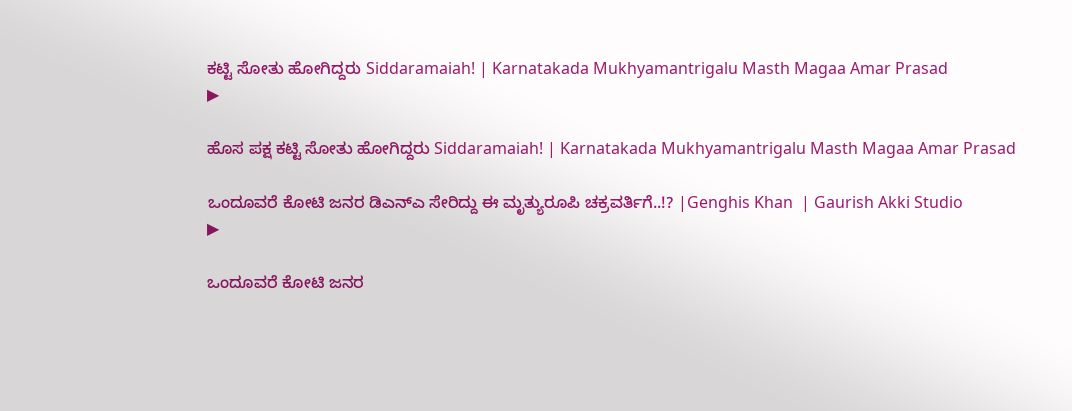ಕಟ್ಟಿ ಸೋತು ಹೋಗಿದ್ದರು Siddaramaiah! | Karnatakada Mukhyamantrigalu Masth Magaa Amar Prasad
▶

ಹೊಸ ಪಕ್ಷ ಕಟ್ಟಿ ಸೋತು ಹೋಗಿದ್ದರು Siddaramaiah! | Karnatakada Mukhyamantrigalu Masth Magaa Amar Prasad

ಒಂದೂವರೆ ಕೋಟಿ ಜನರ ಡಿಎನ್ಎ ಸೇರಿದ್ದು ಈ ಮೃತ್ಯುರೂಪಿ ಚಕ್ರವರ್ತಿಗೆ..!? |Genghis Khan  | Gaurish Akki Studio
▶

ಒಂದೂವರೆ ಕೋಟಿ ಜನರ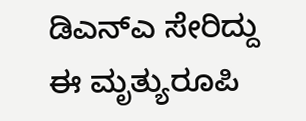ಡಿಎನ್ಎ ಸೇರಿದ್ದು ಈ ಮೃತ್ಯುರೂಪಿ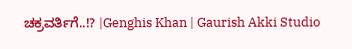ಚಕ್ರವರ್ತಿಗೆ..!? |Genghis Khan | Gaurish Akki Studio